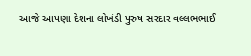આજે આપણા દેશના લોખંડી પુરુષ સરદાર વલ્લભભાઈ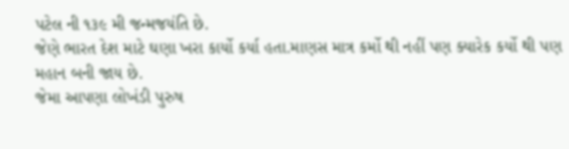પટેલ ની ૧૩૯ મી જન્મજયંતિ છે.
જેણે ભારત દેશ માટે ઘણા ખરા કાર્યો કર્યા હતા.માણસ માત્ર કર્મો થી નહીં પણ ક્યારેક કર્યો થી પણ મહાન બની જાય છે.
જેમા આપણા લોખંડી પુરુષ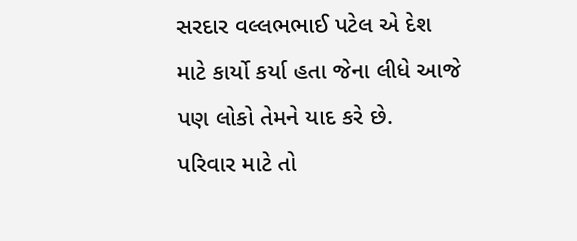સરદાર વલ્લભભાઈ પટેલ એ દેશ માટે કાર્યો કર્યા હતા જેના લીધે આજે પણ લોકો તેમને યાદ કરે છે.
પરિવાર માટે તો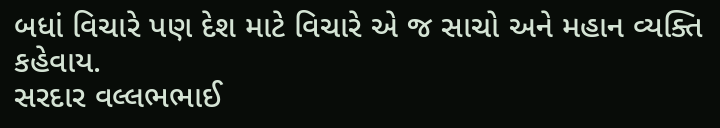બધાં વિચારે પણ દેશ માટે વિચારે એ જ સાચો અને મહાન વ્યક્તિ કહેવાય.
સરદાર વલ્લભભાઈ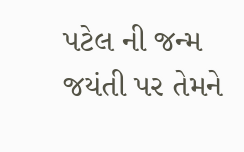પટેલ ની જન્મ જયંતી પર તેમને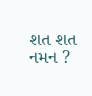શત શત નમન ?